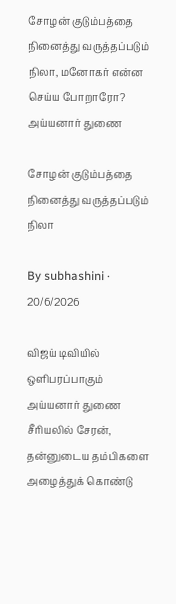சோழன் குடும்பத்தை நினைத்து வருத்தப்படும் நிலா, மனோகர் என்ன செய்ய போறாரோ? அய்யனார் துணை

சோழன் குடும்பத்தை நினைத்து வருத்தப்படும் நிலா

By subhashini · 20/6/2026

விஜய் டிவியில் ஒளிபரப்பாகும் அய்யனார் துணை சீரியலில் சேரன், தன்னுடைய தம்பிகளை அழைத்துக் கொண்டு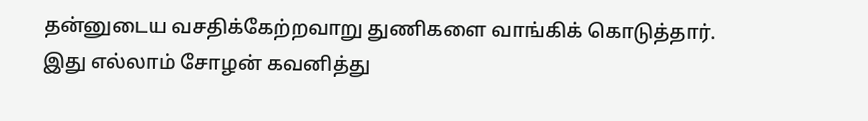தன்னுடைய வசதிக்கேற்றவாறு துணிகளை வாங்கிக் கொடுத்தார். இது எல்லாம் சோழன் கவனித்து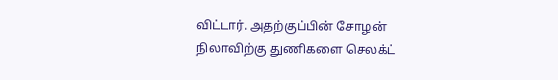விட்டார். அதற்குப்பின் சோழன் நிலாவிற்கு துணிகளை செலக்ட்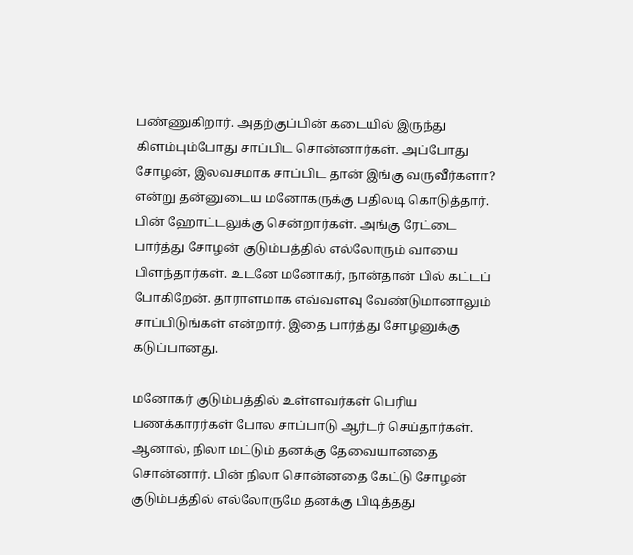பண்ணுகிறார். அதற்குப்பின் கடையில் இருந்து கிளம்பும்போது சாப்பிட சொன்னார்கள். அப்போது சோழன், இலவசமாக சாப்பிட தான் இங்கு வருவீர்களா? என்று தன்னுடைய மனோகருக்கு பதிலடி கொடுத்தார். பின் ஹோட்டலுக்கு சென்றார்கள். அங்கு ரேட்டை பார்த்து சோழன் குடும்பத்தில் எல்லோரும் வாயை பிளந்தார்கள். உடனே மனோகர், நான்தான் பில் கட்டப் போகிறேன். தாராளமாக எவ்வளவு வேண்டுமானாலும் சாப்பிடுங்கள் என்றார். இதை பார்த்து சோழனுக்கு கடுப்பானது.

மனோகர் குடும்பத்தில் உள்ளவர்கள் பெரிய பணக்காரர்கள் போல சாப்பாடு ஆர்டர் செய்தார்கள். ஆனால், நிலா மட்டும் தனக்கு தேவையானதை சொன்னார். பின் நிலா சொன்னதை கேட்டு சோழன் குடும்பத்தில் எல்லோருமே தனக்கு பிடித்தது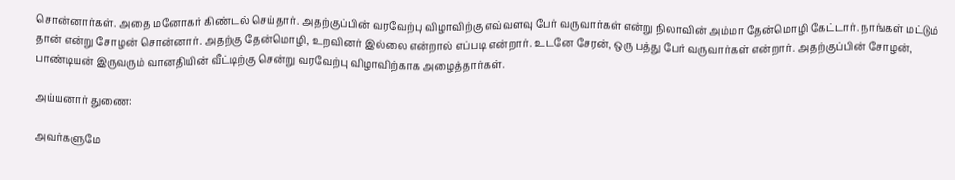சொன்னார்கள். அதை மனோகர் கிண்டல் செய்தார். அதற்குப்பின் வரவேற்பு விழாவிற்கு எவ்வளவு பேர் வருவார்கள் என்று நிலாவின் அம்மா தேன்மொழி கேட்டார். நாங்கள் மட்டும் தான் என்று சோழன் சொன்னார். அதற்கு தேன்மொழி, உறவினர் இல்லை என்றால் எப்படி என்றார். உடனே சேரன், ஒரு பத்து பேர் வருவார்கள் என்றார். அதற்குப்பின் சோழன், பாண்டியன் இருவரும் வானதியின் வீட்டிற்கு சென்று வரவேற்பு விழாவிற்காக அழைத்தார்கள்.

அய்யனார் துணை:

அவர்களுமே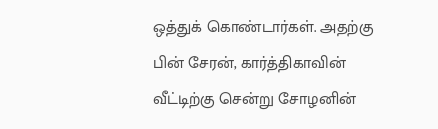ஒத்துக் கொண்டார்கள். அதற்கு பின் சேரன், கார்த்திகாவின் வீட்டிற்கு சென்று சோழனின்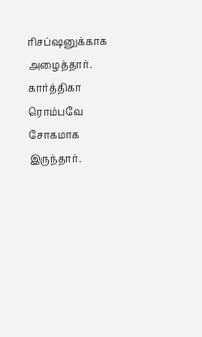ரிசப்ஷனுக்காக அழைத்தார். கார்த்திகா ரொம்பவே சோகமாக இருந்தார்.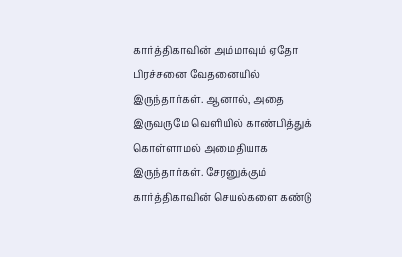கார்த்திகாவின் அம்மாவும் ஏதோ பிரச்சனை வேதனையில் இருந்தார்கள். ஆனால், அதை இருவருமே வெளியில் காண்பித்துக் கொள்ளாமல் அமைதியாக இருந்தார்கள். சேரனுக்கும் கார்த்திகாவின் செயல்களை கண்டு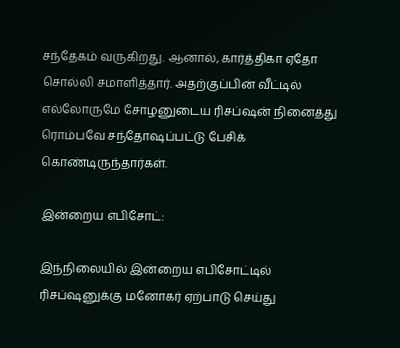சந்தேகம் வருகிறது. ஆனால், கார்த்திகா ஏதோ சொல்லி சமாளித்தார். அதற்குப்பின் வீட்டில் எல்லோருமே சோழனுடைய ரிசப்ஷன் நினைத்து ரொம்பவே சந்தோஷப்பட்டு பேசிக் கொண்டிருந்தார்கள்.

இன்றைய எபிசோட்:

இந்நிலையில் இன்றைய எபிசோட்டில் ரிசப்ஷனுக்கு மனோகர் ஏற்பாடு செய்து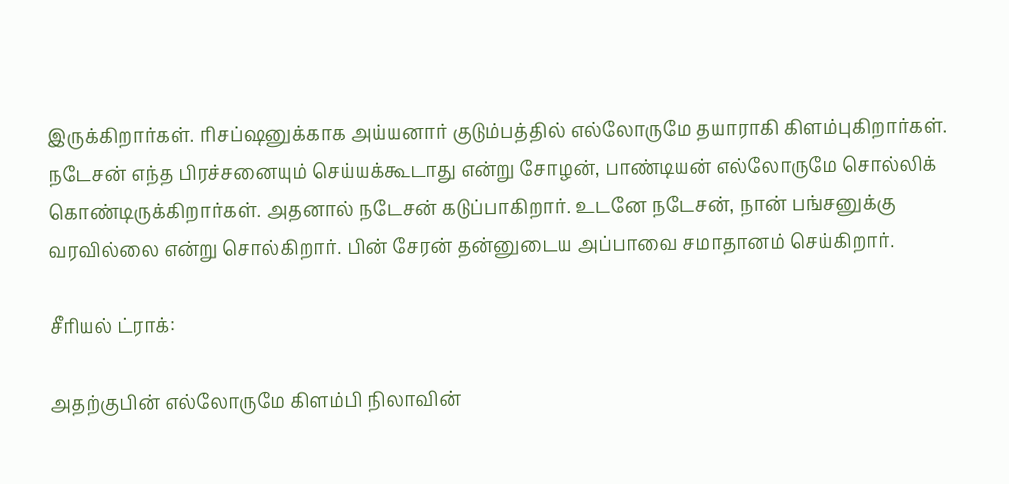இருக்கிறார்கள். ரிசப்ஷனுக்காக அய்யனார் குடும்பத்தில் எல்லோருமே தயாராகி கிளம்புகிறார்கள். நடேசன் எந்த பிரச்சனையும் செய்யக்கூடாது என்று சோழன், பாண்டியன் எல்லோருமே சொல்லிக் கொண்டிருக்கிறார்கள். அதனால் நடேசன் கடுப்பாகிறார். உடனே நடேசன், நான் பங்சனுக்கு வரவில்லை என்று சொல்கிறார். பின் சேரன் தன்னுடைய அப்பாவை சமாதானம் செய்கிறார்.

சீரியல் ட்ராக்:

அதற்குபின் எல்லோருமே கிளம்பி நிலாவின்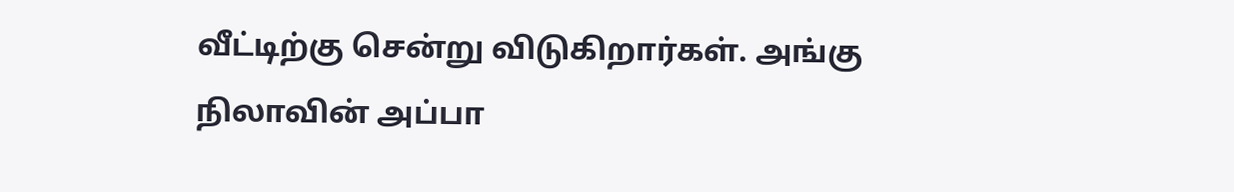வீட்டிற்கு சென்று விடுகிறார்கள். அங்கு நிலாவின் அப்பா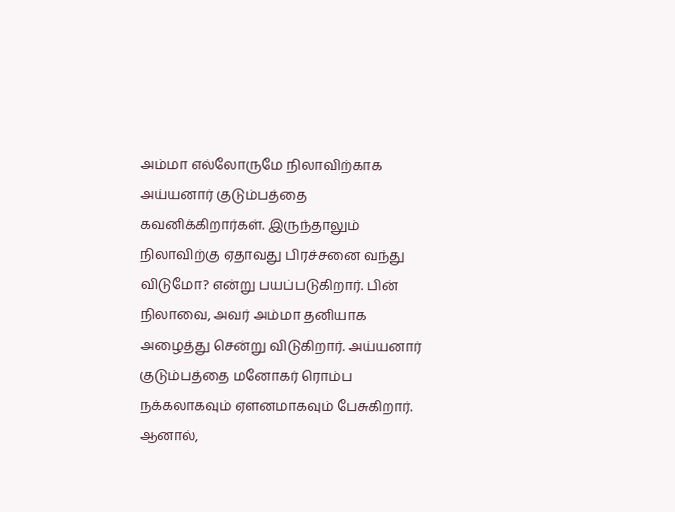அம்மா எல்லோருமே நிலாவிற்காக அய்யனார் குடும்பத்தை கவனிக்கிறார்கள். இருந்தாலும் நிலாவிற்கு ஏதாவது பிரச்சனை வந்து விடுமோ? என்று பயப்படுகிறார். பின் நிலாவை, அவர் அம்மா தனியாக அழைத்து சென்று விடுகிறார். அய்யனார் குடும்பத்தை மனோகர் ரொம்ப நக்கலாகவும் ஏளனமாகவும் பேசுகிறார். ஆனால்,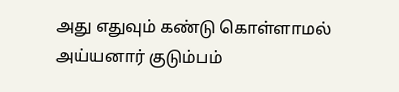அது எதுவும் கண்டு கொள்ளாமல் அய்யனார் குடும்பம்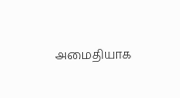அமைதியாக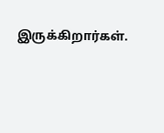இருக்கிறார்கள்.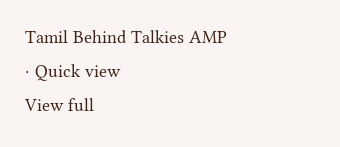Tamil Behind Talkies AMP · Quick view
View full